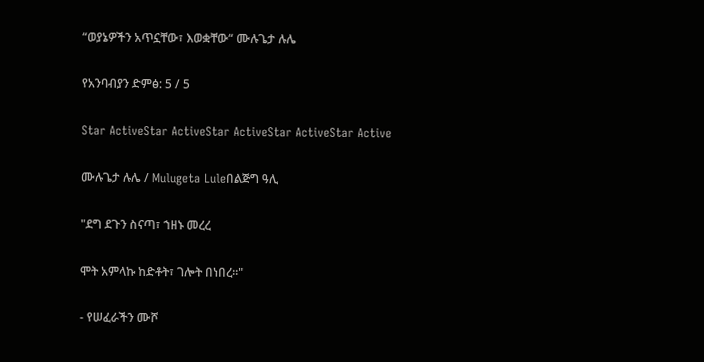“ወያኔዎችን አጥኗቸው፣ እወቋቸው“ ሙሉጌታ ሉሌ

የአንባብያን ድምፅ: 5 / 5

Star ActiveStar ActiveStar ActiveStar ActiveStar Active

ሙሉጌታ ሉሌ / Mulugeta Luleበልጅግ ዓሊ

"ደግ ደጉን ስናጣ፣ ኀዘኑ መረረ

ሞት አምላኩ ከድቶት፣ ገሎት በነበረ።"

- የሠፈራችን ሙሾ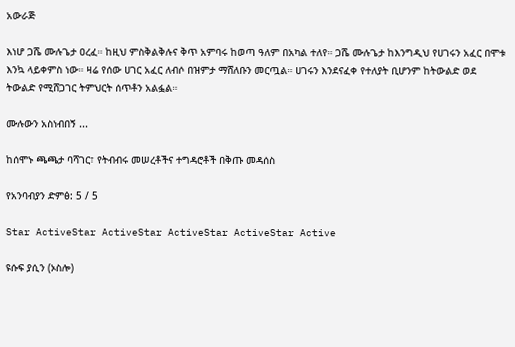አውራጅ

እነሆ ጋሼ ሙሉጌታ ዐረፈ። ከዚህ ምስቅልቅሉና ቅጥ አምባሩ ከወጣ ዓለም በአካል ተለየ። ጋሼ ሙሉጌታ ከእንግዲህ የሀገሩን አፈር በሞቱ እንኳ ላይቀምስ ነው። ዛሬ የሰው ሀገር አፈር ለብሶ በዝምታ ማሸለቡን መርጧል። ሀገሩን እንደናፈቀ የተለያት ቢሆንም ከትውልድ ወደ ትውልድ የሚሸጋገር ትምህርት ሰጥቶን አልፏል።

ሙሉውን አስነብበኝ ...

ከሰሞኑ ጫጫታ ባሻገር፣ የትብብሩ መሠረቶችና ተግዳሮቶች በቅጡ መዳሰስ

የአንባብያን ድምፅ: 5 / 5

Star ActiveStar ActiveStar ActiveStar ActiveStar Active

ዩሱፍ ያሲን (ኦስሎ)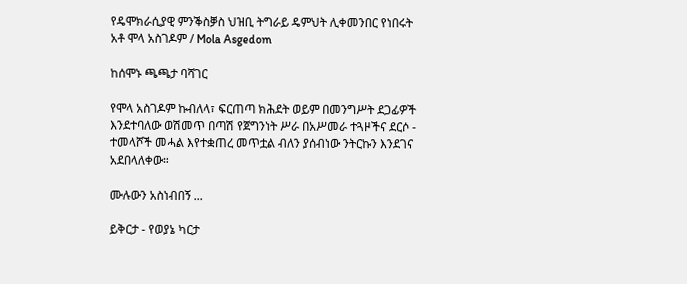የዴሞክራሲያዊ ምንቕስቓስ ህዝቢ ትግራይ ዴምህት ሊቀመንበር የነበሩት አቶ ሞላ አስገዶም / Mola Asgedom

ከሰሞኑ ጫጫታ ባሻገር

የሞላ አስገዶም ኩብለላ፣ ፍርጠጣ ክሕደት ወይም በመንግሥት ደጋፊዎች እንደተባለው ወሽመጥ በጣሽ የጀግንነት ሥራ በአሥመራ ተጓዞችና ደርሶ - ተመላሾች መሓል እየተቋጠረ መጥቷል ብለን ያሰብነው ንትርኩን እንደገና አደበላለቀው።

ሙሉውን አስነብበኝ ...

ይቅርታ - የወያኔ ካርታ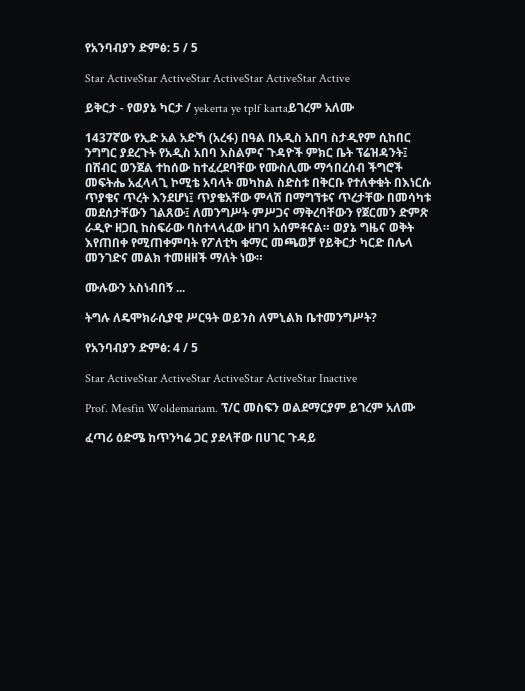የአንባብያን ድምፅ: 5 / 5

Star ActiveStar ActiveStar ActiveStar ActiveStar Active

ይቅርታ - የወያኔ ካርታ / yekerta ye tplf kartaይገረም አለሙ

1437ኛው የኢድ አል አድኻ (አረፋ) በዓል በአዲስ አበባ ስታዲየም ሲከበር ንግግር ያደረጉት የአዲስ አበባ እስልምና ጉዳዮች ምክር ቤት ፕሬዝዳንት፤ በሽብር ወንጀል ተከሰው ከተፈረደባቸው የሙስሊሙ ማኅበረሰብ ችግሮች መፍትሔ አፈላላጊ ኮሚቴ አባላት መካከል ስድስቱ በቅርቡ የተለቀቁት በእነርሱ ጥያቄና ጥረት እንደሆነ፤ ጥያቄአቸው ምላሽ በማግኘቱና ጥረታቸው በመሳካቱ መደሰታቸውን ገልጸው፤ ለመንግሥት ምሥጋና ማቅረባቸውን የጀርመን ድምጽ ራዲዮ ዘጋቢ ከስፍራው ባስተላላፈው ዘገባ አሰምቶናል። ወያኔ ግዜና ወቅት እየጠበቀ የሚጠቀምባት የፖለቲካ ቁማር መጫወቻ የይቅርታ ካርድ በሌላ መንገድና መልክ ተመዘዘች ማለት ነው።

ሙሉውን አስነብበኝ ...

ትግሉ ለዴሞክራሲያዊ ሥርዓት ወይንስ ለምኒልክ ቤተመንግሥት?

የአንባብያን ድምፅ: 4 / 5

Star ActiveStar ActiveStar ActiveStar ActiveStar Inactive

Prof. Mesfin Woldemariam. ፕ/ር መስፍን ወልደማርያም ይገረም አለሙ

ፈጣሪ ዕድሜ ከጥንካሬ ጋር ያደላቸው በሀገር ጉዳይ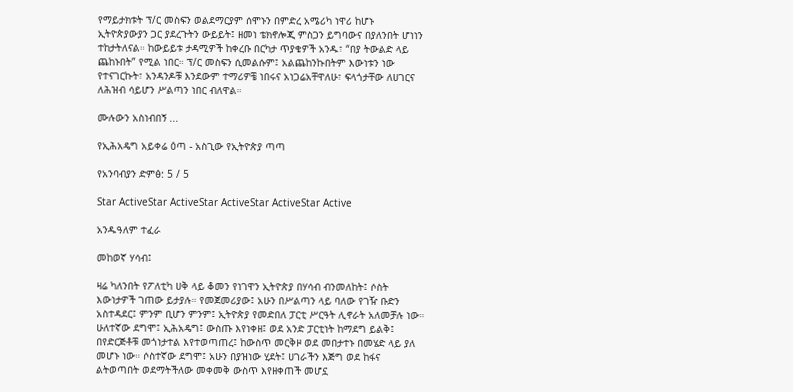የማይታክቱት ፕ/ር መስፍን ወልደማርያም ሰሞኑን በምድረ አሜሪካ ነዋሪ ከሆኑ ኢትዮጵያውያን ጋር ያደረጉትን ውይይት፤ ዘመነ ቴክኖሎጂ ምስጋን ይግባውና በያለንበት ሆነነን ተከታትለናል። ከውይይቱ ታዳሚዎች ከቀረቡ በርካታ ጥያቄዎች አንዱ፣ “በያ ትውልድ ላይ ጨከኑበት” የሚል ነበር። ፕ/ር መስፍን ሲመልሱም፤ አልጨከንኩበትም እውነቱን ነው የተናገርኩት፣ አንዳንዶቹ እንደውም ተማሪዎቼ ነበሩና አነጋሬአቸዋለሁ፣ ፍላጎታቸው ለሀገርና ለሕዝብ ሳይሆን ሥልጣን ነበር ብለዋል።

ሙሉውን አስነብበኝ ...

የኢሕአዴግ አይቀሬ ዕጣ - አስጊው የኢትዮጵያ ጣጣ

የአንባብያን ድምፅ: 5 / 5

Star ActiveStar ActiveStar ActiveStar ActiveStar Active

አንዱዓለም ተፈራ

መከወኛ ሃሳብ፤

ዛሬ ካለንበት የፖለቲካ ሀቅ ላይ ቆመን የነገዋን ኢትዮጵያ በሃሳብ ብንመለከት፤ ሶስት እውነታዎች ገጠው ይታያሉ። የመጀመሪያው፤ አሁን በሥልጣን ላይ ባለው የገዥ ቡድን አስተዳደር፤ ምንም ቢሆን ምንም፤ ኢትዮጵያ የመድበለ ፓርቲ ሥርዓት ሊኖራት አለመቻሉ ነው። ሁለተኛው ደግሞ፤ ኢሕአዴግ፤ ውስጡ እየነቀዘ፤ ወደ አንድ ፓርቲነት ከማደግ ይልቅ፤ በየድርጅቶቹ መጎነታተል እየተወጣጠረ፤ ከውስጥ መርቅዞ ወደ መበታተኑ በመሄድ ላይ ያለ መሆኑ ነው። ሶስተኛው ደግሞ፤ አሁን በያዝነው ሂደት፤ ሀገራችን እጅግ ወደ ከፋና ልትወጣበት ወደማትችለው መቀመቅ ውስጥ እየዘቀጠች መሆኗ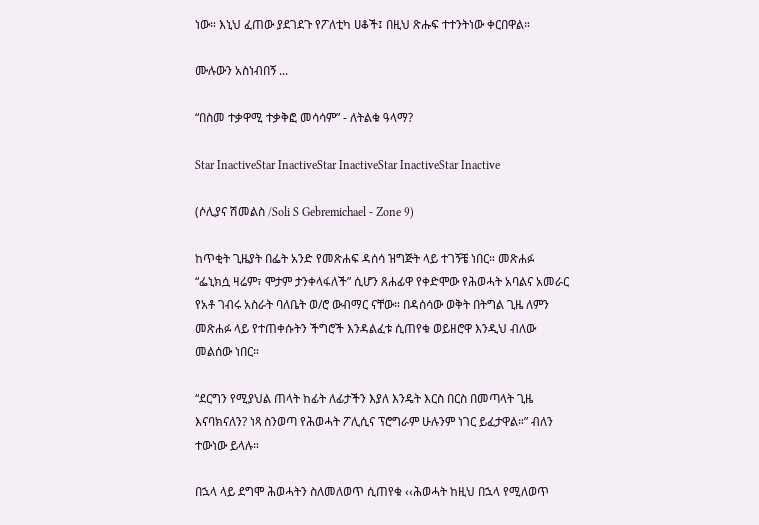ነው። እኒህ ፈጠው ያደገደጉ የፖለቲካ ሀቆች፤ በዚህ ጽሑፍ ተተንትነው ቀርበዋል።

ሙሉውን አስነብበኝ ...

“በስመ ተቃዋሚ ተቃቅፎ መሳሳም” - ለትልቁ ዓላማ?

Star InactiveStar InactiveStar InactiveStar InactiveStar Inactive

(ሶሊያና ሽመልስ /Soli S Gebremichael - Zone 9)

ከጥቂት ጊዜያት በፌት አንድ የመጽሐፍ ዳሰሳ ዝግጅት ላይ ተገኝቼ ነበር። መጽሐፉ “ፌኒክሷ ዛሬም፣ ሞታም ታንቀላፋለች” ሲሆን ጸሐፊዋ የቀድሞው የሕወሓት አባልና አመራር የአቶ ገብሩ አስራት ባለቤት ወ/ሮ ውብማር ናቸው። በዳሰሳው ወቅት በትግል ጊዜ ለምን መጽሐፉ ላይ የተጠቀሱትን ችግሮች እንዳልፈቱ ሲጠየቁ ወይዘሮዋ እንዲህ ብለው መልሰው ነበር።

“ደርግን የሚያህል ጠላት ከፊት ለፊታችን እያለ እንዴት እርስ በርስ በመጣላት ጊዜ እናባክናለን? ነጻ ስንወጣ የሕወሓት ፖሊሲና ፕሮግራም ሁሉንም ነገር ይፈታዋል።” ብለን ተውነው ይላሉ።

በኋላ ላይ ደግሞ ሕወሓትን ስለመለወጥ ሲጠየቁ ‹‹ሕወሓት ከዚህ በኋላ የሚለወጥ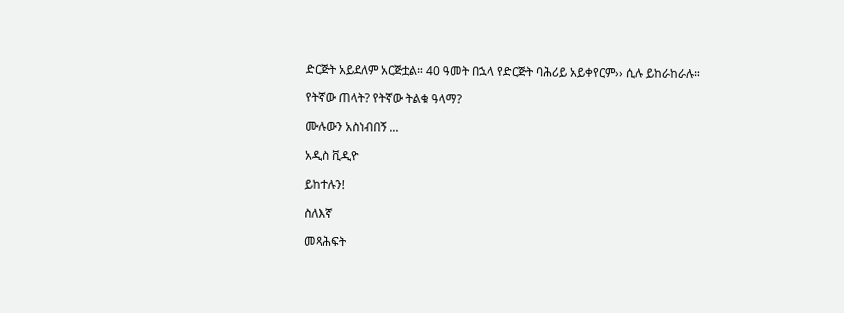ድርጅት አይደለም አርጅቷል። 40 ዓመት በኋላ የድርጅት ባሕሪይ አይቀየርም›› ሲሉ ይከራከራሉ።

የትኛው ጠላት? የትኛው ትልቁ ዓላማ?

ሙሉውን አስነብበኝ ...

አዲስ ቪዲዮ

ይከተሉን!

ስለእኛ

መጻሕፍት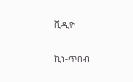ቪዲዮ

ኪነ-ጥበብ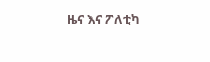ዜና እና ፖለቲካ